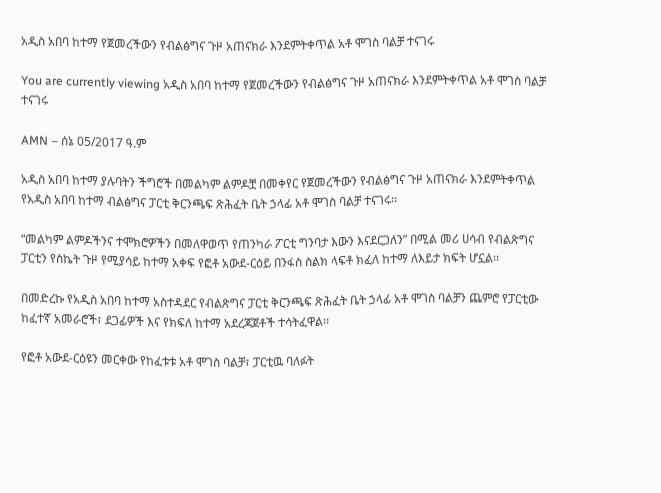አዲስ አበባ ከተማ የጀመረችውን የብልፅግና ጉዞ አጠናክራ እንደምትቀጥል አቶ ሞገስ ባልቻ ተናገሩ

You are currently viewing አዲስ አበባ ከተማ የጀመረችውን የብልፅግና ጉዞ አጠናክራ እንደምትቀጥል አቶ ሞገስ ባልቻ ተናገሩ

AMN – ሰኔ 05/2017 ዓ.ም

አዲስ አበባ ከተማ ያሉባትን ችግሮች በመልካም ልምዶቿ በመቀየር የጀመረችውን የብልፅግና ጉዞ አጠናክራ እንደምትቀጥል የአዲስ አበባ ከተማ ብልፅግና ፓርቲ ቅርንጫፍ ጽሕፈት ቤት ኃላፊ አቶ ሞገስ ባልቻ ተናገሩ፡፡

“መልካም ልምዶችንና ተሞክሮዎችን በመለዋወጥ የጠንካራ ፖርቲ ግንባታ እውን እናደርጋለን” በሚል መሪ ሀሳብ የብልጽግና ፓርቲን የስኬት ጉዞ የሚያሳይ ከተማ አቀፍ የፎቶ አውደ-ርዕይ በንፋስ ስልክ ላፍቶ ክፈለ ከተማ ለእይታ ክፍት ሆኗል፡፡

በመድረኩ የአዲስ አበባ ከተማ አስተዳደር የብልጽግና ፓርቲ ቅርንጫፍ ጽሕፈት ቤት ኃላፊ አቶ ሞገስ ባልቻን ጨምሮ የፓርቲው ከፈተኛ አመራሮች፣ ደጋፊዎች እና የክፍለ ከተማ አደረጃጀቶች ተሳትፈዋል፡፡

የፎቶ አውደ-ርዕዩን መርቀው የከፈቱቱ አቶ ሞገስ ባልቻ፣ ፓርቲዉ ባለፉት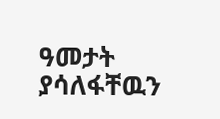ዓመታት ያሳለፋቸዉን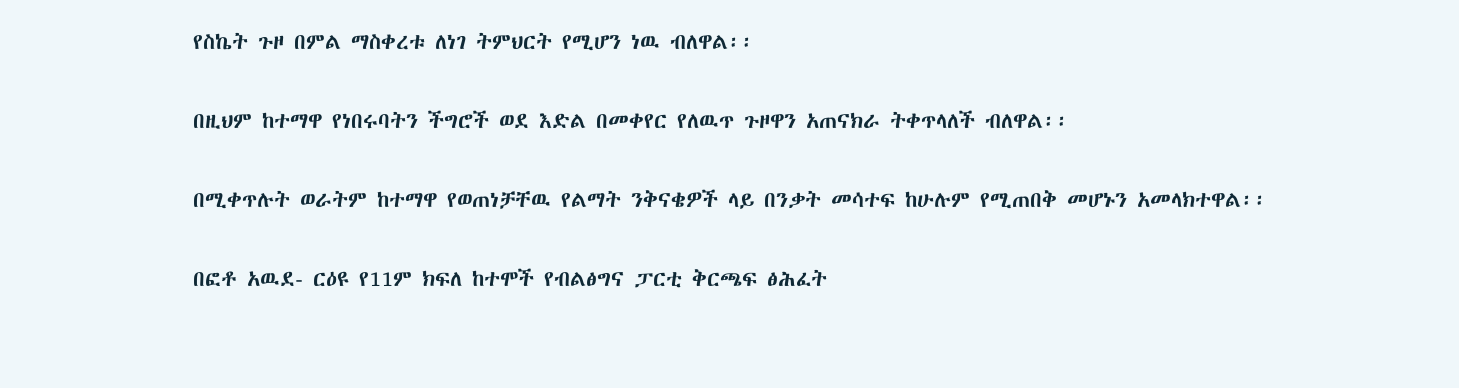የስኬት ጉዞ በምል ማስቀረቱ ለነገ ትምህርት የሚሆን ነዉ ብለዋል፡፡

በዚህም ከተማዋ የነበሩባትን ችግሮች ወደ እድል በመቀየር የለዉጥ ጉዞዋን አጠናክራ ትቀጥላለች ብለዋል፡፡

በሚቀጥሉት ወራትም ከተማዋ የወጠነቻቸዉ የልማት ንቅናቄዎች ላይ በንቃት መሳተፍ ከሁሉም የሚጠበቅ መሆኑን አመላክተዋል፡፡

በፎቶ አዉደ- ርዕዩ የ11ም ክፍለ ከተሞች የብልፅግና ፓርቲ ቅርጫፍ ፅሕፈት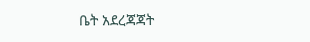ቤት አደረጃጃት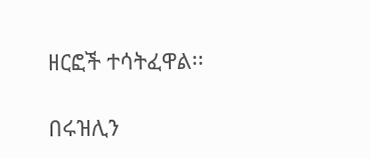ዘርፎች ተሳትፈዋል፡፡

በሩዝሊን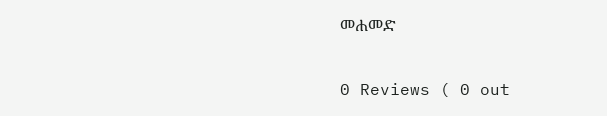መሐመድ

0 Reviews ( 0 out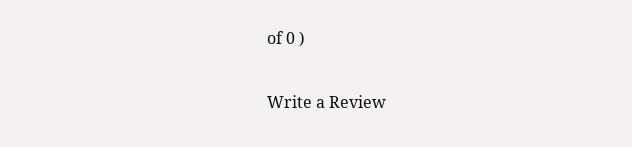of 0 )

Write a Review